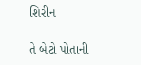શિરીન

તે બેટો પોતાની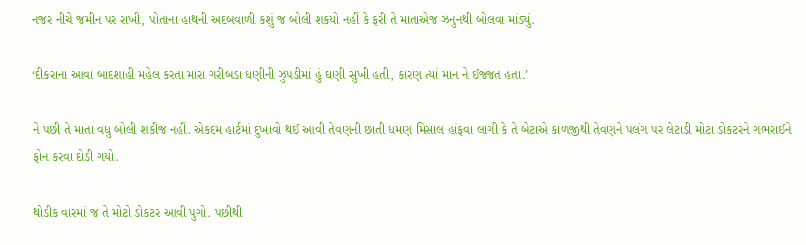નજર નીચે જમીન પર રાખી, પોતાના હાથની અદબવાળી કશું જ બોલી શકયો નહીં કે ફરી તે માતાએજ ઝનુનથી બોલવા માંડ્યું.

‘દીકરાના આવા બાદશાહી મહેલ કરતા મારા ગરીબડા ધણીની ઝુપડીમાં હું ઘણી સુખી હતી, કારણ ત્યાં માન ને ઈજ્જત હતા.’

ને પછી તે માતા વધુ બોલી શકીજ નહીં. એકદમ હાર્ટમાં દુખાવો થઈ આવી તેવણની છાતી ધમણ મિસાલ હાંફવા લાગી કે તે બેટાએ કાળજીથી તેવણને પલંગ પર લેટાડી મોટા ડોકટરને ગભરાઈને ફોન કરવા દોડી ગયો.

થોડીક વારમાં જ તે મોટો ડોકટર આવી પુગો. પછીથી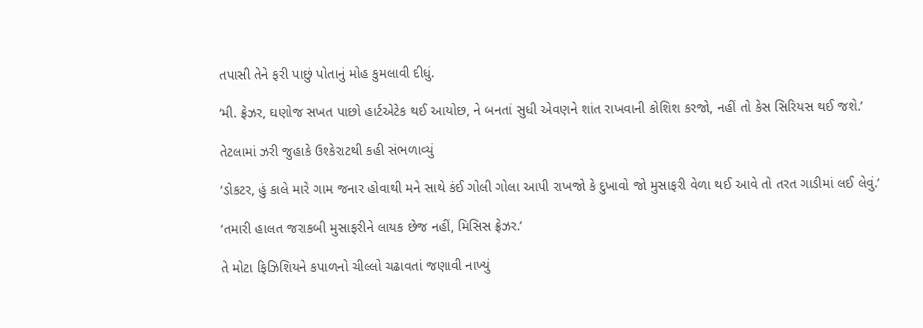તપાસી તેને ફરી પાછું પોતાનું મોહ કુમલાવી દીધું.

‘મી. ફ્રેઝર, ઘણોજ સખત પાછો હાર્ટએટેક થઈ આયોછ, ને બનતાં સુધી એવણને શાંત રાખવાની કોશિશ કરજો, નહીં તો કેસ સિરિયસ થઈ જશે.’

તેટલામાં ઝરી જુહાકે ઉશ્કેરાટથી કહી સંભળાવ્યું

‘ડોકટર, હું કાલે મારે ગામ જનાર હોવાથી મને સાથે કંઈ ગોલી ગોલા આપી રાખજો કે દુખાવો જો મુસાફરી વેળા થઈ આવે તો તરત ગાડીમાં લઈ લેવું.’

‘તમારી હાલત જરાકબી મુસાફરીને લાયક છેજ નહીં, મિસિસ ફ્રેઝર.’

તે મોટા ફિઝિશિયને કપાળનો ચીલ્લો ચઢાવતાં જણાવી નાખ્યું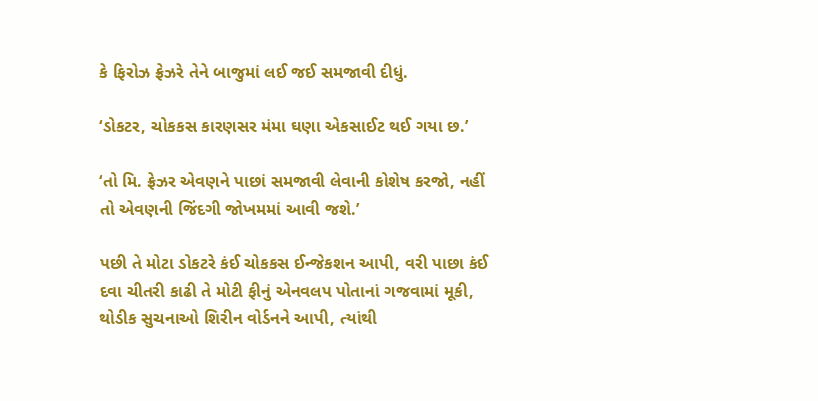કે ફિરોઝ ફ્રેઝરે તેને બાજુમાં લઈ જઈ સમજાવી દીધું.

‘ડોકટર, ચોકકસ કારણસર મંમા ઘણા એકસાઈટ થઈ ગયા છ.’

‘તો મિ. ફ્રેઝર એવણને પાછાં સમજાવી લેવાની કોશેષ કરજો, નહીં તો એવણની જિંદગી જોખમમાં આવી જશે.’

પછી તે મોટા ડોકટરે કંઈ ચોકકસ ઈન્જેકશન આપી, વરી પાછા કંઈ દવા ચીતરી કાઢી તે મોટી ફીનું એનવલપ પોતાનાં ગજવામાં મૂકી, થોડીક સુચનાઓ શિરીન વોર્ડનને આપી, ત્યાંથી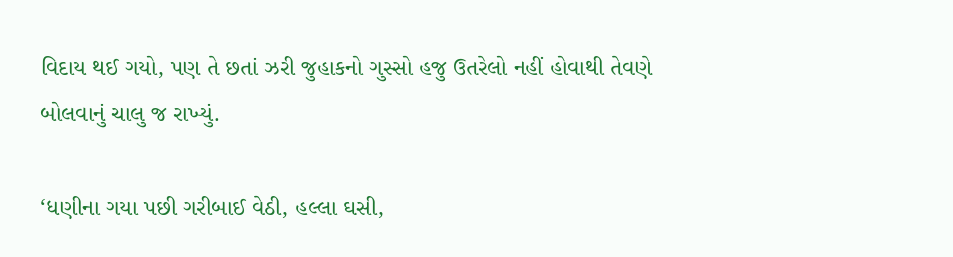વિદાય થઈ ગયો, પણ તે છતાં ઝરી જુહાકનો ગુસ્સો હજુ ઉતરેલો નહીં હોવાથી તેવણે બોલવાનું ચાલુ જ રાખ્યું.

‘ધણીના ગયા પછી ગરીબાઈ વેઠી, હલ્લા ઘસી,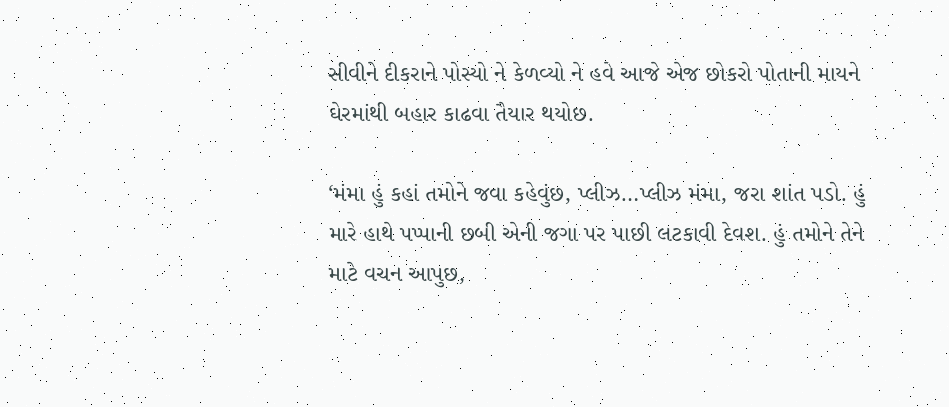સીવીને દીકરાને પોસ્યો ને કેળવ્યો ને હવે આજે એજ છોકરો પોતાની માયને ઘેરમાંથી બહાર કાઢવા તૈયાર થયોછ.

‘મંમા હું કહાં તમોને જવા કહેવુંછ, પ્લીઝ…પ્લીઝ મંમા, જરા શાંત પડો. હું મારે હાથે પપ્પાની છબી એની જગા પર પાછી લટકાવી દેવશ. હું તમોને તેને માટે વચન આપુછ,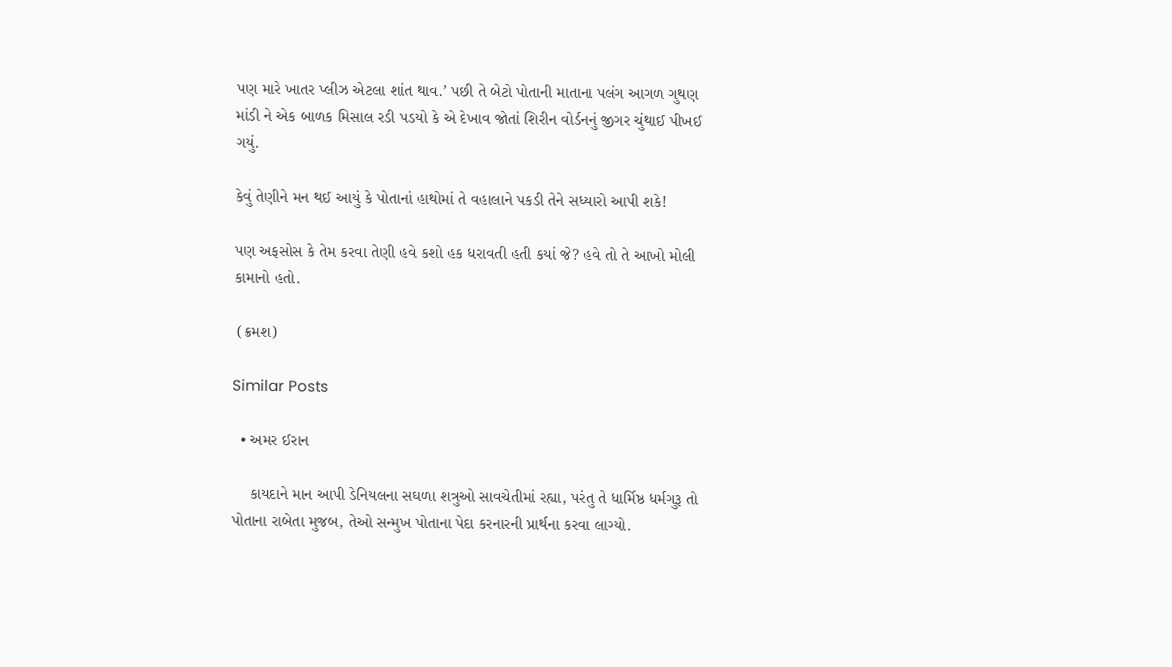પણ મારે ખાતર પ્લીઝ એટલા શાંત થાવ.’ પછી તે બેટો પોતાની માતાના પલંગ આગળ ગુથણ માંડી ને એક બાળક મિસાલ રડી પડયો કે એ દેખાવ જોતાં શિરીન વોર્ડનનું જીગર ચુંથાઈ પીખઈ ગયું.

કેવું તેણીને મન થઈ આયું કે પોતાનાં હાથોમાં તે વહાલાને પકડી તેને સધ્યારો આપી શકે!

પણ અફસોસ કે તેમ કરવા તેણી હવે કશો હક ધરાવતી હતી કયાં જે? હવે તો તે આખો મોલી કામાનો હતો.

 (ક્રમશ)

Similar Posts

  • અમર ઈરાન

    કાયદાને માન આપી ડેનિયલના સઘળા શત્રુઓ સાવચેતીમાં રહ્યા, પરંતુ તે ધાર્મિષ્ઠ ધર્મગુરૂ તો પોતાના રાબેતા મુજબ, તેઓ સન્મુખ પોતાના પેદા કરનારની પ્રાર્થના કરવા લાગ્યો.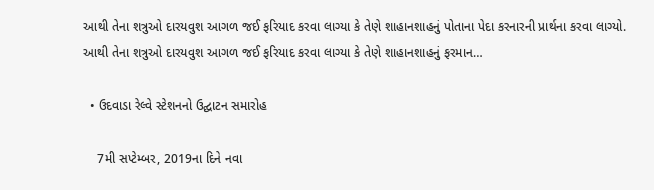આથી તેના શત્રુઓ દારયવુશ આગળ જઈ ફરિયાદ કરવા લાગ્યા કે તેણે શાહાનશાહનું પોતાના પેદા કરનારની પ્રાર્થના કરવા લાગ્યો. આથી તેના શત્રુઓ દારયવુશ આગળ જઈ ફરિયાદ કરવા લાગ્યા કે તેણે શાહાનશાહનું ફરમાન…

  • ઉદવાડા રેલ્વે સ્ટેશનનો ઉદ્ઘાટન સમારોહ

    7મી સપ્ટેમ્બર, 2019ના દિને નવા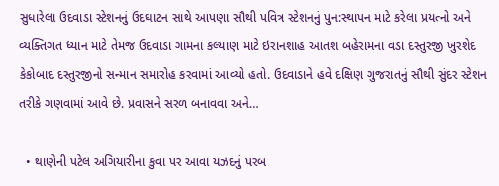સુધારેલા ઉદવાડા સ્ટેશનનું ઉદઘાટન સાથે આપણા સૌથી પવિત્ર સ્ટેશનનું પુન:સ્થાપન માટે કરેલા પ્રયત્નો અને વ્યક્તિગત ધ્યાન માટે તેમજ ઉદવાડા ગામના કલ્યાણ માટે ઇરાનશાહ આતશ બહેરામના વડા દસ્તુરજી ખુરશેદ કેકોબાદ દસ્તુરજીનો સન્માન સમારોહ કરવામાં આવ્યો હતો. ઉદવાડાને હવે દક્ષિણ ગુજરાતનું સૌથી સુંદર સ્ટેશન તરીકે ગણવામાં આવે છે. પ્રવાસને સરળ બનાવવા અને…

  • થાણેની પટેલ અગિયારીના કુવા પર આવા યઝદનું પરબ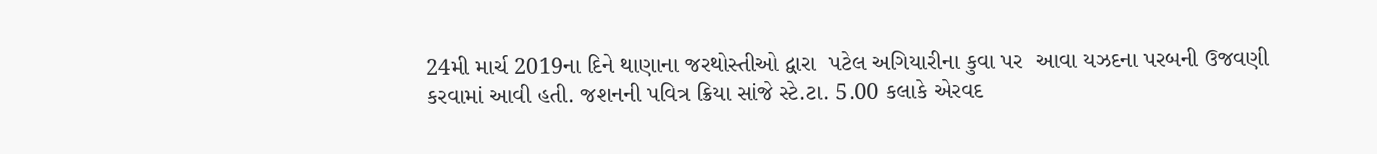24મી માર્ચ 2019ના દિને થાણાના જરથોસ્તીઓ દ્વારા  પટેલ અગિયારીના કુવા પર  આવા યઝદના પરબની ઉજવણી કરવામાં આવી હતી. જશનની પવિત્ર ક્રિયા સાંજે સ્ટે.ટા. 5.00 કલાકે એરવદ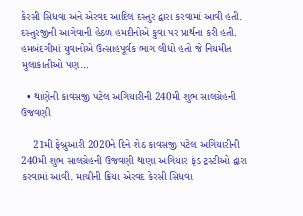કેરસી સિધવા અને એરવદ આદિલ દસ્તુર દ્વારા કરવામાં આવી હતી. દસ્તુરજીની આગેવાની હેઠળ હમદીનોએ કુવા પર પ્રાર્થના કરી હતી. હમબંદગીમાં યુવાનોએ ઉત્સાહપૂર્વક ભાગ લીધો હતો જે નિયમીત મુલાકાતીઓ પણ…

  • થાણેની કાવસજી પટેલ અગિયારીની 240મી શુભ સાલગ્રેહની ઉજવણી

    21મી ફેબ્રુઆરી 2020ને દિને શેઠ કાવસજી પટેલ અગિયારીની 240મી શુભ સાલગ્રેહની ઉજવણી થાણા અગિયાર ફંડ ટ્રસ્ટીઓ દ્વારા કરવામાં આવી. માચીની ક્રિયા એરવદ કેરસી સિધવા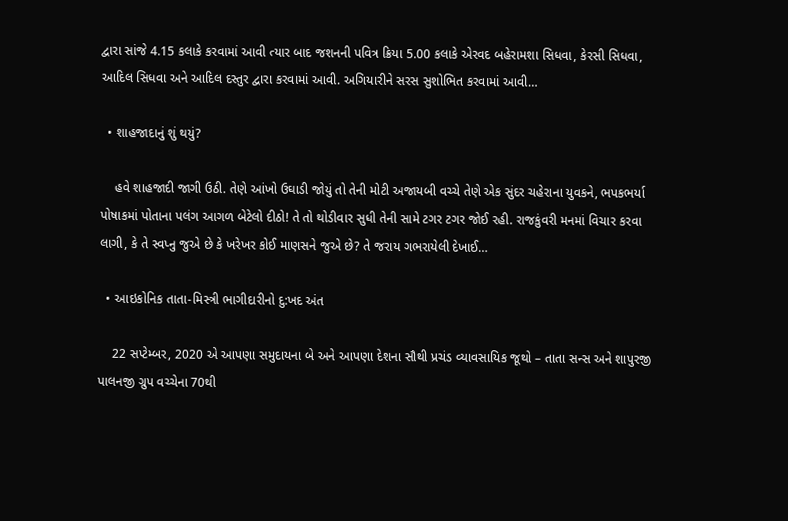દ્વારા સાંજે 4.15 કલાકે કરવામાં આવી ત્યાર બાદ જશનની પવિત્ર ક્રિયા 5.00 કલાકે એરવદ બહેરામશા સિધવા, કેરસી સિધવા, આદિલ સિધવા અને આદિલ દસ્તુર દ્વારા કરવામાં આવી. અગિયારીને સરસ સુશોભિત કરવામાં આવી…

  • શાહજાદાનું શું થયું?

    હવે શાહજાદી જાગી ઉઠી. તેણે આંખો ઉઘાડી જોયું તો તેની મોટી અજાયબી વચ્ચે તેણે એક સુંદર ચહેરાના યુવકને, ભપકભર્યા પોષાકમાં પોતાના પલંગ આગળ બેટેલો દીઠો! તે તો થોડીવાર સુધી તેની સામે ટગર ટગર જોઈ રહી. રાજકુંવરી મનમાં વિચાર કરવા લાગી, કે તે સ્વપ્નુ જુએ છે કે ખરેખર કોઈ માણસને જુએ છે? તે જરાય ગભરાયેલી દેખાઈ…

  • આઇકોનિક તાતા-મિસ્ત્રી ભાગીદારીનો દુ:ખદ અંત

    22 સપ્ટેમ્બર, 2020 એ આપણા સમુદાયના બે અને આપણા દેશના સૌથી પ્રચંડ વ્યાવસાયિક જૂથો – તાતા સન્સ અને શાપુરજી પાલનજી ગ્રુપ વચ્ચેના 70થી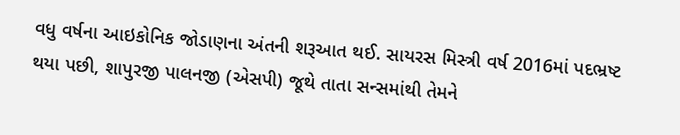વધુ વર્ષના આઇકોનિક જોડાણના અંતની શરૂઆત થઈ. સાયરસ મિસ્ત્રી વર્ષ 2016માં પદભ્રષ્ટ થયા પછી, શાપુરજી પાલનજી (એસપી) જૂથે તાતા સન્સમાંથી તેમને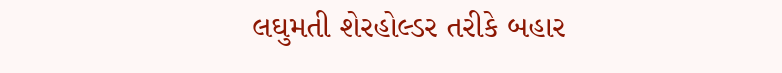લઘુમતી શેરહોલ્ડર તરીકે બહાર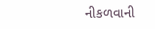નીકળવાની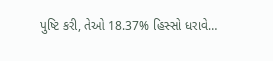પુષ્ટિ કરી, તેઓ 18.37% હિસ્સો ધરાવે…